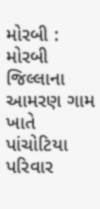મોરબી : મોરબી જિલ્લાના આમરણ ગામ ખાતે પાંચોટિયા પરિવાર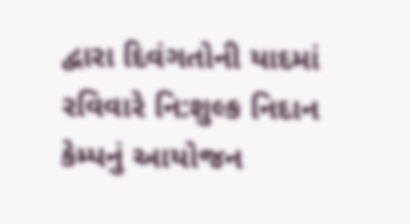દ્વારા દિવંગતોની યાદમાં રવિવારે નિ:શુલ્ક નિદાન કેમ્પનું આયોજન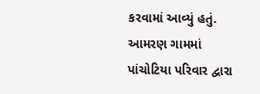કરવામાં આવ્યું હતું. આમરણ ગામમાં પાંચોટિયા પરિવાર દ્વારા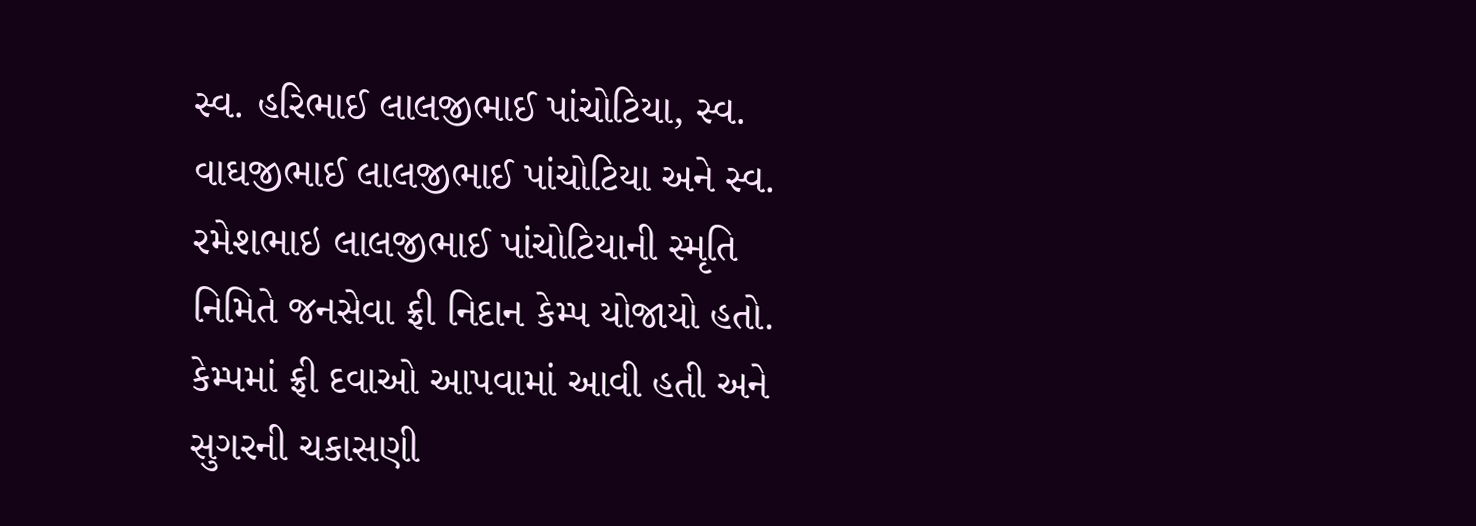સ્વ. હરિભાઈ લાલજીભાઈ પાંચોટિયા, સ્વ. વાઘજીભાઈ લાલજીભાઈ પાંચોટિયા અને સ્વ. રમેશભાઇ લાલજીભાઈ પાંચોટિયાની સ્મૃતિ નિમિતે જનસેવા ફ્રી નિદાન કેમ્પ યોજાયો હતો. કેમ્પમાં ફ્રી દવાઓ આપવામાં આવી હતી અને સુગરની ચકાસણી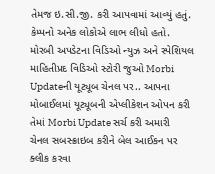તેમજ ઇ.સી.જી. કરી આપવામાં આવ્યું હતું. કેમ્પનો અનેક લોકોએ લાભ લીધો હતો. મોરબી અપડેટના વિડિઓ ન્યુઝ અને સ્પેશિયલ માહિતીપ્રદ વિડિઓ સ્ટોરી જુઓ Morbi Updateની યૂટ્યૂબ ચેનલ પર.. આપના મોબાઈલમાં યૂટ્યૂબની એપ્લીકેશન ઓપન કરી તેમાં Morbi Update સર્ચ કરી અમારી ચેનલ સબસ્ક્રાઇબ કરીને બેલ આઈકન પર ક્લીક કરવા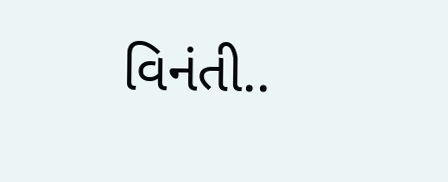વિનંતી..